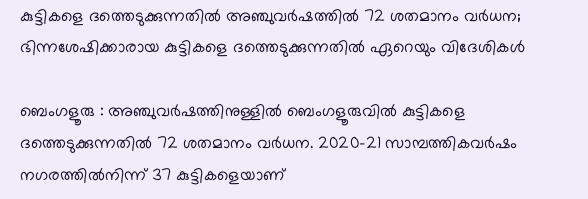കുട്ടികളെ ദത്തെടുക്കുന്നതിൽ അഞ്ചുവർഷത്തിൽ 72 ശതമാനം വർധന; ഭിന്നശേഷിക്കാരായ കുട്ടികളെ ദത്തെടുക്കുന്നതിൽ ഏറെയും വിദേശികൾ

ബെംഗളൂരു : അഞ്ചുവർഷത്തിനുള്ളിൽ ബെംഗളൂരുവിൽ കുട്ടികളെ ദത്തെടുക്കുന്നതിൽ 72 ശതമാനം വർധന. 2020-21 സാമ്പത്തികവർഷം നഗരത്തിൽനിന്ന് 37 കുട്ടികളെയാണ്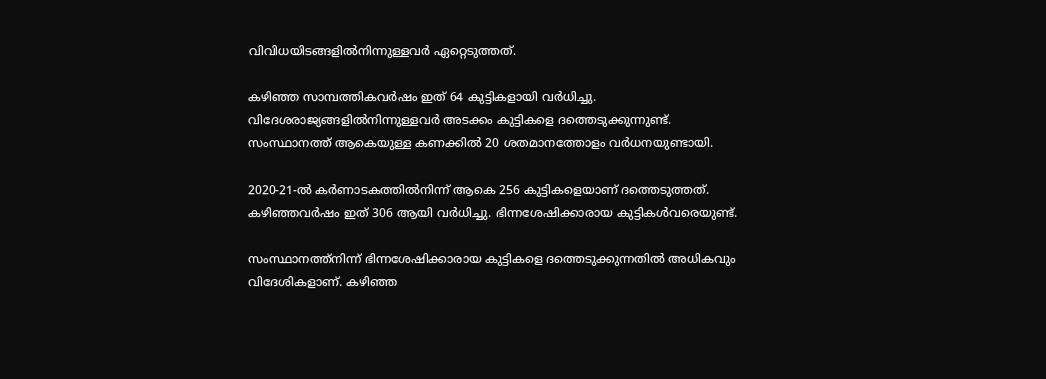വിവിധയിടങ്ങളിൽനിന്നുള്ളവർ ഏറ്റെടുത്തത്.

കഴിഞ്ഞ സാമ്പത്തികവർഷം ഇത് 64 കുട്ടികളായി വർധിച്ചു. വിദേശരാജ്യങ്ങളിൽനിന്നുള്ളവർ അടക്കം കുട്ടികളെ ദത്തെടുക്കുന്നുണ്ട്. സംസ്ഥാനത്ത് ആകെയുള്ള കണക്കിൽ 20 ശതമാനത്തോളം വർധനയുണ്ടായി.

2020-21-ൽ കർണാടകത്തിൽനിന്ന് ആകെ 256 കുട്ടികളെയാണ് ദത്തെടുത്തത്. കഴിഞ്ഞവർഷം ഇത് 306 ആയി വർധിച്ചു. ഭിന്നശേഷിക്കാരായ കുട്ടികൾവരെയുണ്ട്.

സംസ്ഥാനത്ത്നിന്ന് ഭിന്നശേഷിക്കാരായ കുട്ടികളെ ദത്തെടുക്കുന്നതിൽ അധികവും വിദേശികളാണ്. കഴിഞ്ഞ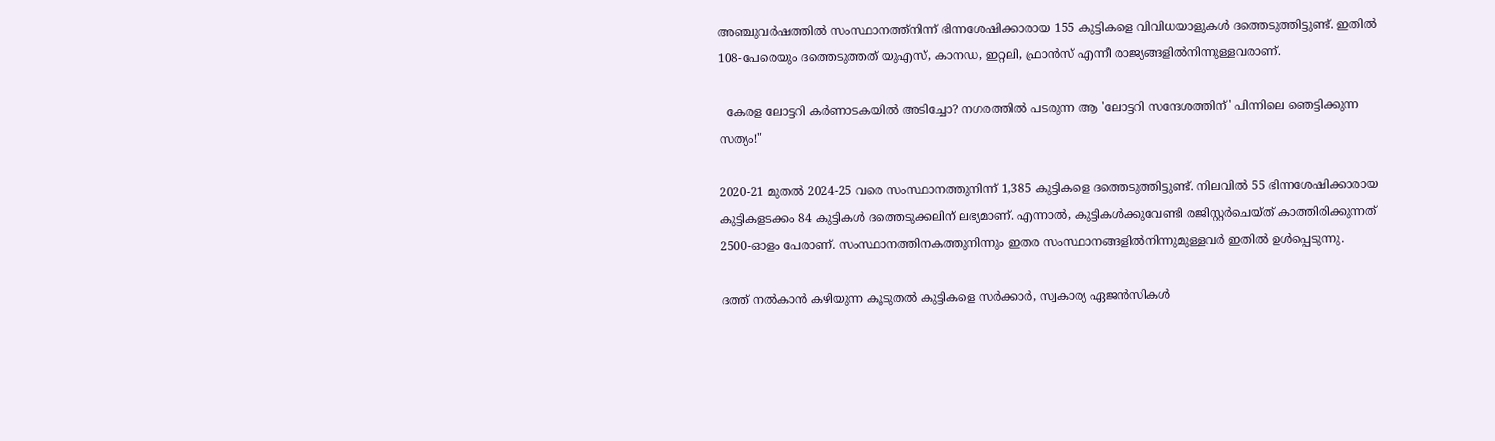അഞ്ചുവർഷത്തിൽ സംസ്ഥാനത്ത്നിന്ന് ഭിന്നശേഷിക്കാരായ 155 കുട്ടികളെ വിവിധയാളുകൾ ദത്തെടുത്തിട്ടുണ്ട്. ഇതിൽ 108-പേരെയും ദത്തെടുത്തത് യുഎസ്, കാനഡ, ഇറ്റലി, ഫ്രാൻസ് എന്നീ രാജ്യങ്ങളിൽനിന്നുള്ളവരാണ്.

  കേരള ലോട്ടറി കർണാടകയിൽ അടിച്ചോ? നഗരത്തിൽ പടരുന്ന ആ 'ലോട്ടറി സന്ദേശത്തിന്' പിന്നിലെ ഞെട്ടിക്കുന്ന സത്യം!"

2020-21 മുതൽ 2024-25 വരെ സംസ്ഥാനത്തുനിന്ന് 1,385 കുട്ടികളെ ദത്തെടുത്തിട്ടുണ്ട്. നിലവിൽ 55 ഭിന്നശേഷിക്കാരായ കുട്ടികളടക്കം 84 കുട്ടികൾ ദത്തെടുക്കലിന് ലഭ്യമാണ്. എന്നാൽ, കുട്ടികൾക്കുവേണ്ടി രജിസ്റ്റർചെയ്ത് കാത്തിരിക്കുന്നത് 2500-ഓളം പേരാണ്. സംസ്ഥാനത്തിനകത്തുനിന്നും ഇതര സംസ്ഥാനങ്ങളിൽനിന്നുമുള്ളവർ ഇതിൽ ഉൾപ്പെടുന്നു.

ദത്ത് നൽകാൻ കഴിയുന്ന കൂടുതൽ കുട്ടികളെ സർക്കാർ, സ്വകാര്യ ഏജൻസികൾ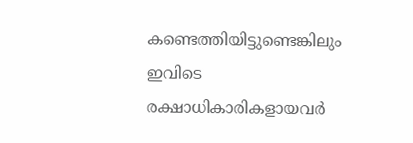കണ്ടെത്തിയിട്ടുണ്ടെങ്കിലും ഇവിടെ രക്ഷാധികാരികളായവർ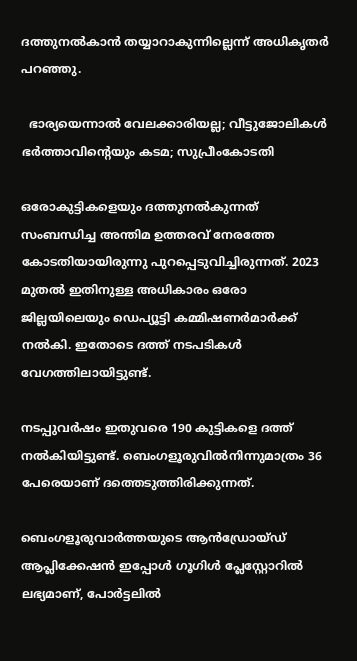ദത്തുനൽകാൻ തയ്യാറാകുന്നില്ലെന്ന് അധികൃതർ പറഞ്ഞു.

  ഭാര്യയെന്നാൽ വേലക്കാരിയല്ല; വീട്ടുജോലികള്‍ ഭര്‍ത്താവിന്റെയും കടമ; സുപ്രീംകോടതി

ഒരോകുട്ടികളെയും ദത്തുനൽകുന്നത് സംബന്ധിച്ച അന്തിമ ഉത്തരവ് നേരത്തേ കോടതിയായിരുന്നു പുറപ്പെടുവിച്ചിരുന്നത്. 2023 മുതൽ ഇതിനുള്ള അധികാരം ഒരോ ജില്ലയിലെയും ഡെപ്യൂട്ടി കമ്മിഷണർമാർക്ക് നൽകി. ഇതോടെ ദത്ത് നടപടികൾ വേഗത്തിലായിട്ടുണ്ട്.

നടപ്പുവർഷം ഇതുവരെ 190 കുട്ടികളെ ദത്ത് നൽകിയിട്ടുണ്ട്. ബെംഗളൂരുവിൽനിന്നുമാത്രം 36 പേരെയാണ് ദത്തെടുത്തിരിക്കുന്നത്.

ബെംഗളൂരുവാർത്തയുടെ ആൻഡ്രോയ്ഡ് ആപ്ലിക്കേഷൻ ഇപ്പോൾ ഗൂഗിൾ പ്ലേസ്റ്റോറിൽ ലഭ്യമാണ്, പോർട്ടലിൽ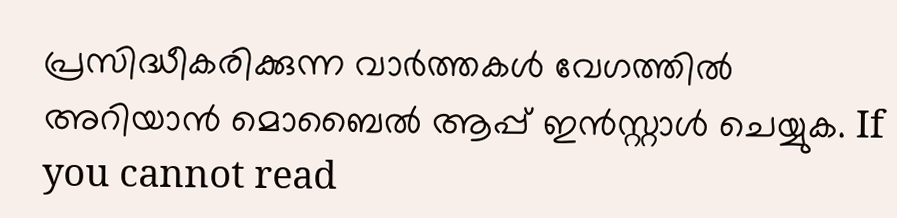പ്രസിദ്ധീകരിക്കുന്ന വാർത്തകൾ വേഗത്തിൽ അറിയാൻ മൊബൈൽ ആപ്പ് ഇൻസ്റ്റാൾ ചെയ്യുക. If you cannot read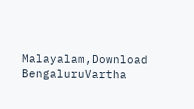Malayalam,Download BengaluruVartha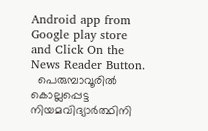Android app from Google play store and Click On the News Reader Button.
  പെരുമ്പാവൂരിൽ കൊല്ലപ്പെട്ട നിയമവിദ്യാർത്ഥിനി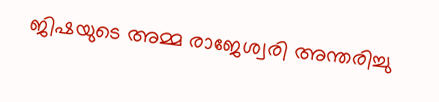ജിഷയുടെ അമ്മ രാജേശ്വരി അന്തരിച്ചു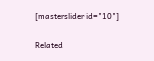[masterslider id="10"]

Related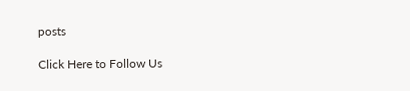posts

Click Here to Follow Us